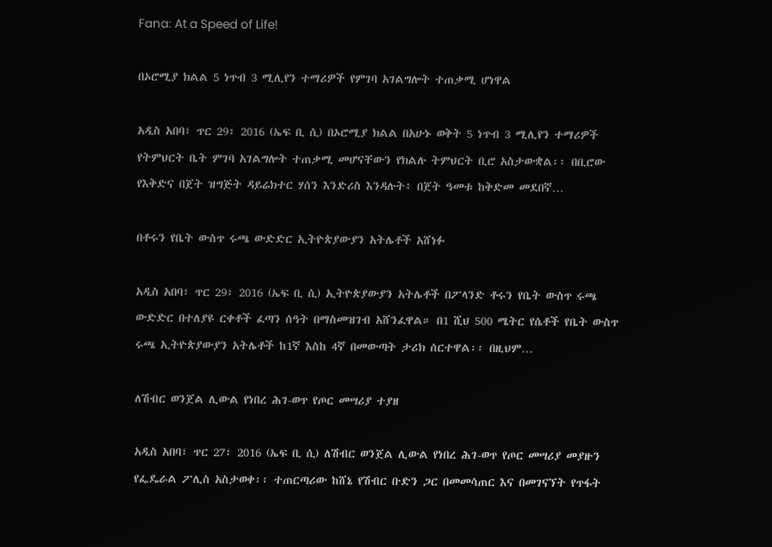Fana: At a Speed of Life!

በኦሮሚያ ክልል 5 ነጥብ 3 ሚሊየን ተማሪዎች የምገባ አገልግሎት ተጠቃሚ ሆነዋል

አዲስ አበባ፣ ጥር 29፣ 2016 (ኤፍ ቢ ሲ) በኦሮሚያ ክልል በአሁኑ ወቅት 5 ነጥብ 3 ሚሊየን ተማሪዎች የትምህርት ቤት ምገባ አገልግሎት ተጠቃሚ መሆናቸውን የክልሉ ትምህርት ቢሮ አስታውቋል፡፡ በቢሮው የእቅድና በጀት ዝግጅት ዳይሬክተር ሃሰን እንድሪስ እንዳሉት፥ በጀት ዓመቱ ከቅድመ መደበኛ…

በቶሩን የቤት ውስጥ ሩጫ ውድድር ኢትዮጵያውያን አትሌቶች አሸነፉ

አዲስ አበባ፣ ጥር 29፣ 2016 (ኤፍ ቢ ሲ) ኢትዮጵያውያን አትሌቶች በፖላንድ ቶሩን የቤት ውስጥ ሩጫ ውድድር በተለያዩ ርቀቶች ፈጣን ሰዓት በማስመዝገብ አሸንፈዋል። በ1 ሺህ 500 ሜትር የሴቶች የቤት ውስጥ ሩጫ ኢትዮጵያውያን አትሌቶች ከ1ኛ እስከ 4ኛ በመውጣት ታሪክ ሰርተዋል፡፡ በዚህም…

ለሽብር ወንጀል ሊውል የነበረ ሕገ-ወጥ የጦር መሣሪያ ተያዘ

አዲስ አበባ፣ ጥር 27፣ 2016 (ኤፍ ቢ ሲ) ለሽብር ወንጀል ሊውል የነበረ ሕገ-ወጥ የጦር መሣሪያ መያዙን የፌዴራል ፖሊስ አስታወቀ፡፡ ተጠርጣሪው ከሸኔ የሽብር ቡድን ጋር በመመሳጠር እና በመገናኘት የጥፋት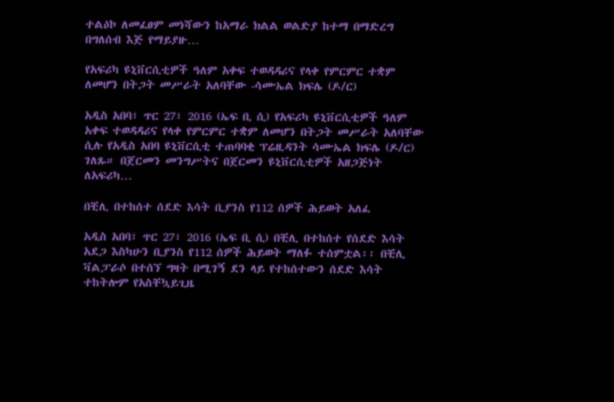ተልዕኮ ለመፈፀም መነሻውን ከአማራ ክልል ወልድያ ከተማ በማድረግ በግለሰብ እጅ የማይያዙ…

የአፍሪካ ዩኒቨርሲቲዎች ዓለም አቀፍ ተወዳዳሪና የላቀ የምርምር ተቋም ለመሆን በትጋት መሥራት አለባቸው -ሳሙኤል ክፍሌ (ዶ/ር)

አዲስ አበባ፣ ጥር 27፣ 2016 (ኤፍ ቢ ሲ) የአፍሪካ ዩኒቨርሲቲዎች ዓለም አቀፍ ተወዳዳሪና የላቀ የምርምር ተቋም ለመሆን በትጋት መሥራት አለባቸው ሲሉ የአዲስ አበባ ዩኒቨርሲቲ ተጠባባቂ ፕሬዚዳንት ሳሙኤል ክፍሌ (ዶ/ር) ገለጹ። በጀርመን መንግሥትና በጀርመን ዩኒቨርሲቲዎች አዘጋጅነት ለአፍሪካ…

በቺሊ በተከሰተ ሰደድ እሳት ቢያንስ የ112 ሰዎች ሕይወት አለፈ

አዲስ አበባ፣ ጥር 27፣ 2016 (ኤፍ ቢ ሲ) በቺሊ በተከሰተ የሰደድ እሳት አደጋ እስካሁን ቢያንስ የ112 ሰዎች ሕይወት ማለፉ ተሰምቷል፡፡ በቺሊ ቫልፓራሶ በተሰኘ ግዛት በሚገኝ ደን ላይ የተከሰተውን ሰደድ እሳት ተከትሎም የአስቸኳይጊዜ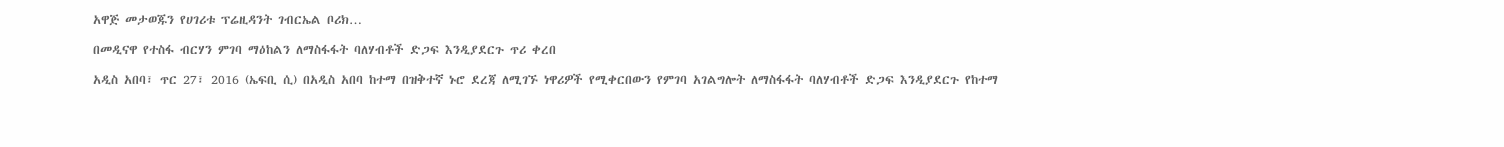አዋጅ መታወጁን የሀገሪቱ ፕሬዚዳንት ገብርኤል ቦሪክ…

በመዲናዋ የተስፋ ብርሃን ምገባ ማዕከልን ለማስፋፋት ባለሃብቶች ድጋፍ እንዲያደርጉ ጥሪ ቀረበ

አዲስ አበባ፣ ጥር 27፣ 2016 (ኤፍቢ ሲ) በአዲስ አበባ ከተማ በዝቅተኛ ኑሮ ደረጃ ለሚገኙ ነዋሪዎች የሚቀርበውን የምገባ አገልግሎት ለማስፋፋት ባለሃብቶች ድጋፍ እንዲያደርጉ የከተማ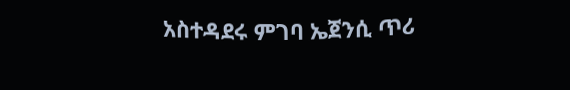አስተዳደሩ ምገባ ኤጀንሲ ጥሪ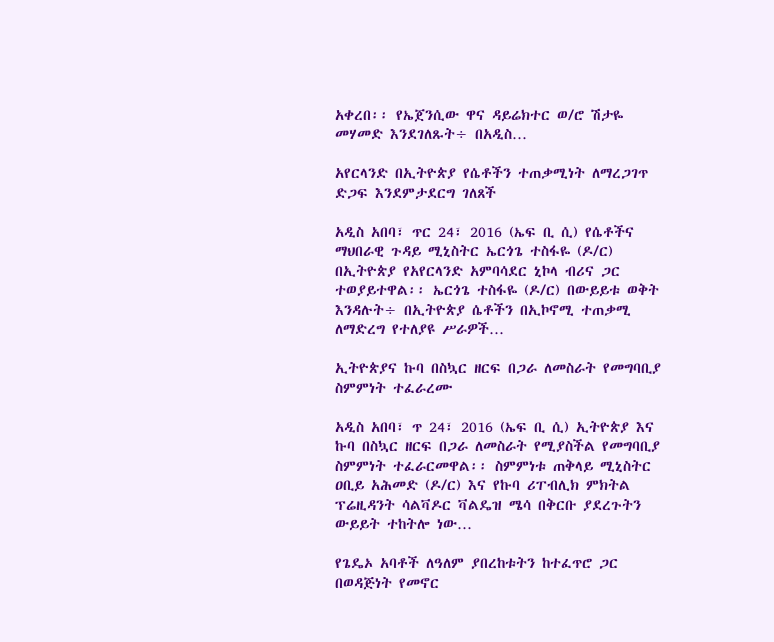አቀረበ፡፡ የኤጀንሲው ዋና ዳይሬክተር ወ/ሮ ሽታዬ መሃመድ እንደገለጹት÷ በአዲስ…

አየርላንድ በኢትዮጵያ የሴቶችን ተጠቃሚነት ለማረጋገጥ ድጋፍ እንደምታደርግ ገለጸች

አዲስ አበባ፣ ጥር 24፣ 2016 (ኤፍ ቢ ሲ) የሴቶችና ማህበራዊ ጉዳይ ሚኒስትር ኤርጎጌ ተስፋዬ (ዶ/ር) በኢትዮጵያ የአየርላንድ አምባሳደር ኒኮላ ብሪና ጋር ተወያይተዋል፡፡ ኤርጎጌ ተስፋዬ (ዶ/ር) በውይይቱ ወቅት እንዳሉት÷ በኢትዮጵያ ሴቶችን በኢኮኖሚ ተጠቃሚ ለማድረግ የተለያዩ ሥራዎች…

ኢትዮጵያና ኩባ በስኳር ዘርፍ በጋራ ለመስራት የመግባቢያ ስምምነት ተፈራረሙ

አዲስ አበባ፣ ጥ 24፣ 2016 (ኤፍ ቢ ሲ) ኢትዮጵያ እና ኩባ በስኳር ዘርፍ በጋራ ለመስራት የሚያስችል የመግባቢያ ስምምነት ተፈራርመዋል፡፡ ስምምነቱ ጠቅላይ ሚኒስትር ዐቢይ አሕመድ (ዶ/ር) እና የኩባ ሪፐብሊክ ምክትል ፕሬዚዳንት ሳልቫዶር ቫልዴዝ ሜሳ በቅርቡ ያደረጉትን ውይይት ተከትሎ ነው…

የጌዴኦ አባቶች ለዓለም ያበረከቱትን ከተፈጥሮ ጋር በወዳጅነት የመኖር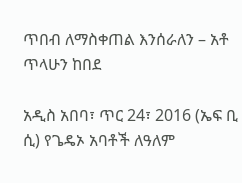ጥበብ ለማስቀጠል እንሰራለን – አቶ ጥላሁን ከበደ

አዲስ አበባ፣ ጥር 24፣ 2016 (ኤፍ ቢ ሲ) የጌዴኦ አባቶች ለዓለም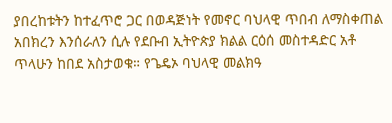ያበረከቱትን ከተፈጥሮ ጋር በወዳጅነት የመኖር ባህላዊ ጥበብ ለማስቀጠል አበክረን እንሰራለን ሲሉ የደቡብ ኢትዮጵያ ክልል ርዕሰ መስተዳድር አቶ ጥላሁን ከበደ አስታወቁ። የጌዴኦ ባህላዊ መልክዓ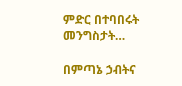ምድር በተባበሩት መንግስታት…

በምጣኔ ኃብትና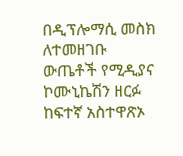በዲፕሎማሲ መስክ ለተመዘገቡ ውጤቶች የሚዲያና ኮሙኒኬሽን ዘርፉ ከፍተኛ አስተዋጽኦ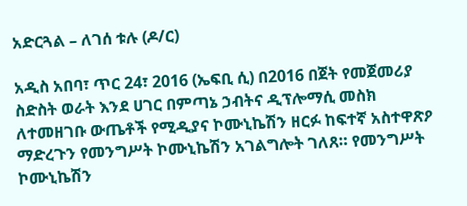አድርጓል – ለገሰ ቱሉ (ዶ/ር)

አዲስ አበባ፣ ጥር 24፣ 2016 (ኤፍቢ ሲ) በ2016 በጀት የመጀመሪያ ስድስት ወራት እንደ ሀገር በምጣኔ ኃብትና ዲፕሎማሲ መስክ ለተመዘገቡ ውጤቶች የሚዲያና ኮሙኒኬሽን ዘርፉ ከፍተኛ አስተዋጽዖ ማድረጉን የመንግሥት ኮሙኒኬሽን አገልግሎት ገለጸ። የመንግሥት ኮሙኒኬሽን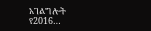አገልግሎት የ2016…